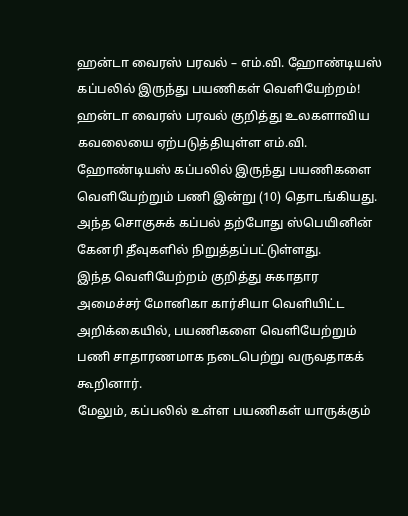ஹன்டா வைரஸ் பரவல் – எம்.வி. ஹோண்டியஸ் கப்பலில் இருந்து பயணிகள் வெளியேற்றம்!
ஹன்டா வைரஸ் பரவல் குறித்து உலகளாவிய கவலையை ஏற்படுத்தியுள்ள எம்.வி. ஹோண்டியஸ் கப்பலில் இருந்து பயணிகளை வெளியேற்றும் பணி இன்று (10) தொடங்கியது.
அந்த சொகுசுக் கப்பல் தற்போது ஸ்பெயினின் கேனரி தீவுகளில் நிறுத்தப்பட்டுள்ளது.
இந்த வெளியேற்றம் குறித்து சுகாதார அமைச்சர் மோனிகா கார்சியா வெளியிட்ட அறிக்கையில், பயணிகளை வெளியேற்றும் பணி சாதாரணமாக நடைபெற்று வருவதாகக் கூறினார்.
மேலும், கப்பலில் உள்ள பயணிகள் யாருக்கும்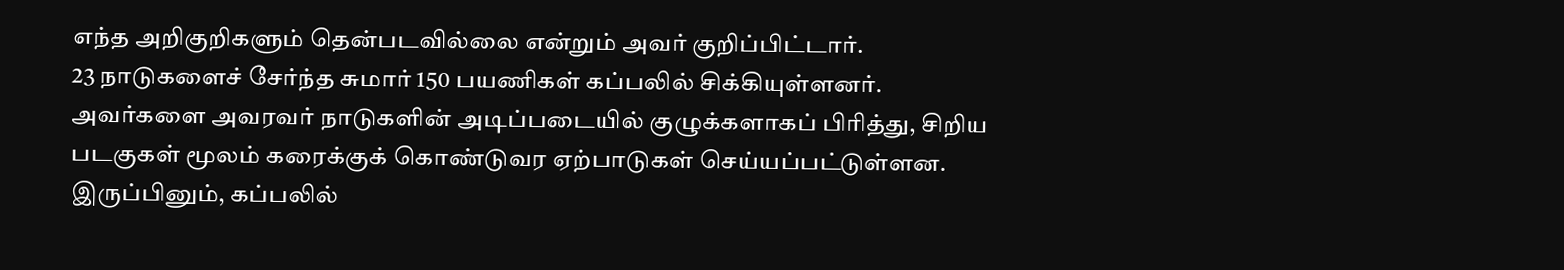எந்த அறிகுறிகளும் தென்படவில்லை என்றும் அவர் குறிப்பிட்டார்.
23 நாடுகளைச் சேர்ந்த சுமார் 150 பயணிகள் கப்பலில் சிக்கியுள்ளனர். அவர்களை அவரவர் நாடுகளின் அடிப்படையில் குழுக்களாகப் பிரித்து, சிறிய படகுகள் மூலம் கரைக்குக் கொண்டுவர ஏற்பாடுகள் செய்யப்பட்டுள்ளன.
இருப்பினும், கப்பலில்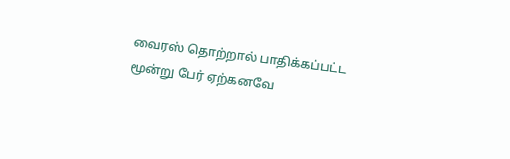வைரஸ் தொற்றால் பாதிக்கப்பட்ட மூன்று பேர் ஏற்கனவே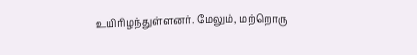உயிரிழந்துள்ளனர். மேலும், மற்றொரு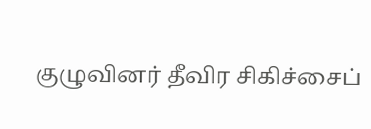குழுவினர் தீவிர சிகிச்சைப்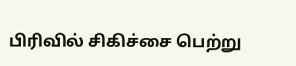பிரிவில் சிகிச்சை பெற்று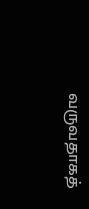வருவதாகத்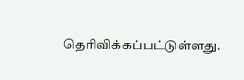தெரிவிக்கப்பட்டுள்ளது.